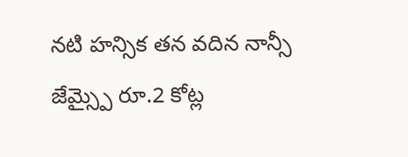నటి హన్సిక తన వదిన నాన్సీ జేమ్స్పై రూ.2 కోట్ల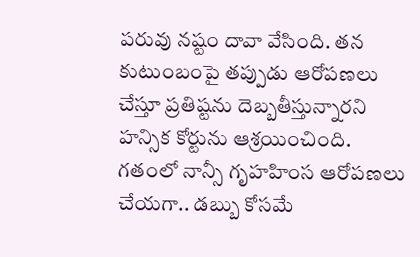పరువు నష్టం దావా వేసింది. తన కుటుంబంపై తప్పుడు ఆరోపణలు చేస్తూ ప్రతిష్టను దెబ్బతీస్తున్నారని హన్సిక కోర్టును ఆశ్రయించింది. గతంలో నాన్సీ గృహహింస ఆరోపణలు చేయగా.. డబ్బు కోసమే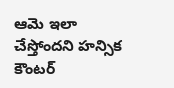ఆమె ఇలా చేస్తోందని హన్సిక కౌంటర్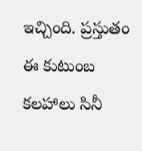ఇచ్చింది. ప్రస్తుతం ఈ కుటుంబ కలహాలు సినీ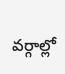వర్గాల్లో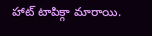హాట్ టాపిక్గా మారాయి.